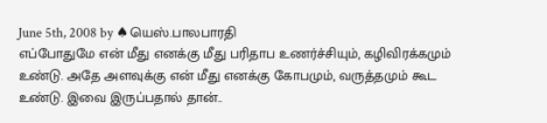June 5th, 2008 by ♠யெஸ்.பாலபாரதி
எப்போதுமே என் மீது எனக்கு மீது பரிதாப உணர்ச்சியும், கழிவிரக்கமும் உண்டு. அதே அளவுக்கு என் மீது எனக்கு கோபமும், வருத்தமும் கூட உண்டு. இவை இருப்பதால் தான்..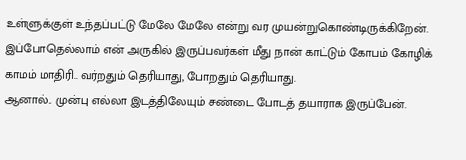உள்ளுக்குள் உந்தப்பட்டு மேலே மேலே என்று வர முயன்றுகொண்டிருக்கிறேன். இப்போதெல்லாம் என் அருகில் இருப்பவர்கள் மீது நான் காட்டும் கோபம் கோழிக் காமம் மாதிரி.. வர்றதும் தெரியாது, போறதும் தெரியாது.
ஆனால்.. முன்பு எல்லா இடத்திலேயும் சண்டை போடத் தயாராக இருப்பேன்.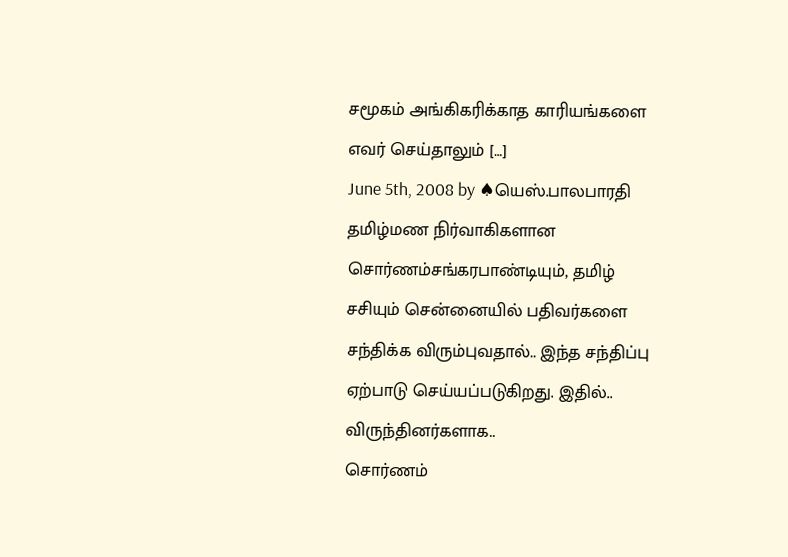சமூகம் அங்கிகரிக்காத காரியங்களை எவர் செய்தாலும் […]
June 5th, 2008 by ♠யெஸ்.பாலபாரதி
தமிழ்மண நிர்வாகிகளான சொர்ணம்சங்கரபாண்டியும், தமிழ் சசியும் சென்னையில் பதிவர்களை சந்திக்க விரும்புவதால்.. இந்த சந்திப்பு ஏற்பாடு செய்யப்படுகிறது. இதில்.. விருந்தினர்களாக..
சொர்ணம்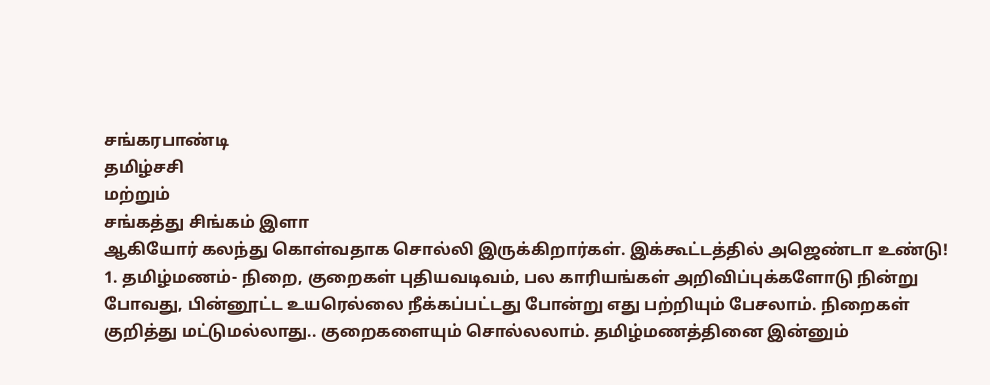சங்கரபாண்டி
தமிழ்சசி
மற்றும்
சங்கத்து சிங்கம் இளா
ஆகியோர் கலந்து கொள்வதாக சொல்லி இருக்கிறார்கள். இக்கூட்டத்தில் அஜெண்டா உண்டு!
1. தமிழ்மணம்- நிறை, குறைகள் புதியவடிவம், பல காரியங்கள் அறிவிப்புக்களோடு நின்று போவது, பின்னூட்ட உயரெல்லை நீக்கப்பட்டது போன்று எது பற்றியும் பேசலாம். நிறைகள் குறித்து மட்டுமல்லாது.. குறைகளையும் சொல்லலாம். தமிழ்மணத்தினை இன்னும்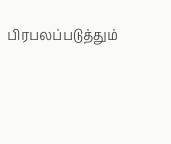பிரபலப்படுத்தும்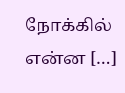நோக்கில் என்ன […]